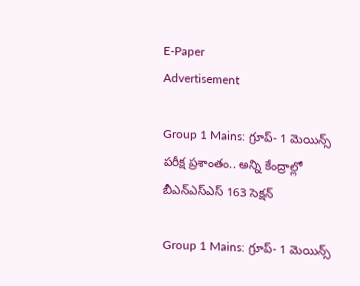E-Paper
Advertisement

Group 1 Mains: గ్రూప్‌- 1 మెయిన్స్‌ పరీక్ష ప్రశాంతం.. అన్ని కేంద్రాల్లో బీఎన్ఎస్ఎస్ 163 సెక్షన్

Group 1 Mains: గ్రూప్‌- 1 మెయిన్స్‌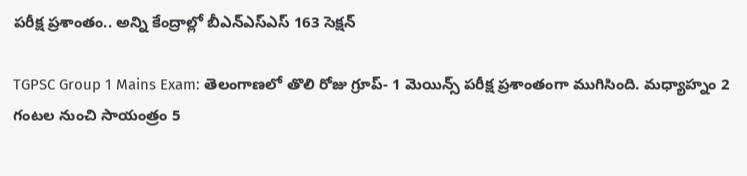పరీక్ష ప్రశాంతం.. అన్ని కేంద్రాల్లో బీఎన్ఎస్ఎస్ 163 సెక్షన్

TGPSC Group 1 Mains Exam: తెలంగాణలో తొలి రోజు గ్రూప్‌- 1 మెయిన్స్‌ పరీక్ష ప్రశాంతంగా ముగిసింది. మధ్యాహ్నం 2 గంటల నుంచి సాయంత్రం 5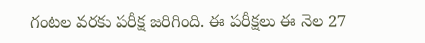గంటల వరకు పరీక్ష జరిగింది. ఈ పరీక్షలు ఈ నెల 27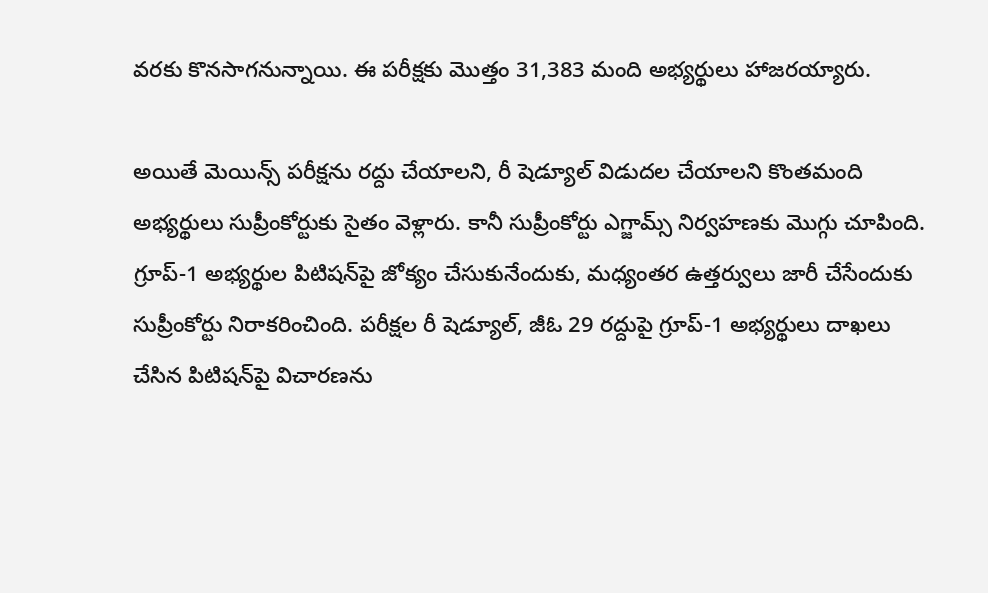వరకు కొనసాగనున్నాయి. ఈ పరీక్షకు మొత్తం 31,383 మంది అభ్యర్థులు హాజరయ్యారు.

అయితే మెయిన్స్ పరీక్షను రద్దు చేయాలని, రీ షెడ్యూల్ విడుదల చేయాలని కొంతమంది అభ్యర్థులు సుప్రీంకోర్టుకు సైతం వెళ్లారు. కానీ సుప్రీంకోర్టు ఎగ్జామ్స్ నిర్వహణకు మొగ్గు చూపింది. గ్రూప్‌-1 అభ్యర్థుల పిటిషన్‌పై జోక్యం చేసుకునేందుకు, మధ్యంతర ఉత్తర్వులు జారీ చేసేందుకు సుప్రీంకోర్టు నిరాకరించింది. పరీక్షల రీ షెడ్యూల్, జీఓ 29 రద్దుపై గ్రూప్-1 అభ్యర్థులు దాఖలు చేసిన పిటిషన్‌పై విచారణను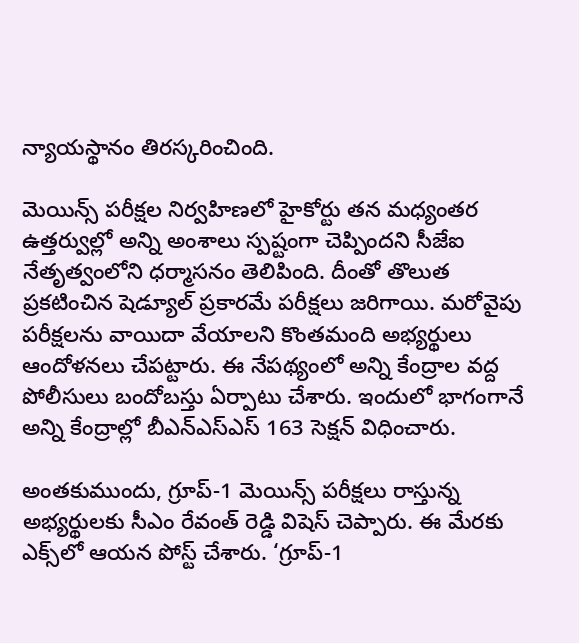న్యాయస్థానం తిరస్కరించింది.

మెయిన్స్ పరీక్షల నిర్వహిణలో హైకోర్టు తన మధ్యంతర ఉత్తర్వుల్లో అన్ని అంశాలు స్పష్టంగా చెప్పిందని సీజేఐ నేతృత్వంలోని ధర్మాసనం తెలిపింది. దీంతో తొలుత ప్రకటించిన షెడ్యూల్ ప్రకారమే పరీక్షలు జరిగాయి. మరోవైపు పరీక్షలను వాయిదా వేయాలని కొంతమంది అభ్యర్థులు ఆందోళనలు చేపట్టారు. ఈ నేపథ్యంలో అన్ని కేంద్రాల వద్ద పోలీసులు బందోబస్తు ఏర్పాటు చేశారు. ఇందులో భాగంగానే అన్ని కేంద్రాల్లో బీఎన్ఎస్ఎస్ 163 సెక్షన్ విధించారు.

అంతకుముందు, గ్రూప్‌-1 మెయిన్స్‌ పరీక్షలు రాస్తున్న అభ్యర్థులకు సీఎం రేవంత్ రెడ్డి విషెస్ చెప్పారు. ఈ మేరకు ఎక్స్‌లో ఆయన పోస్ట్‌ చేశారు. ‘గ్రూప్‌-1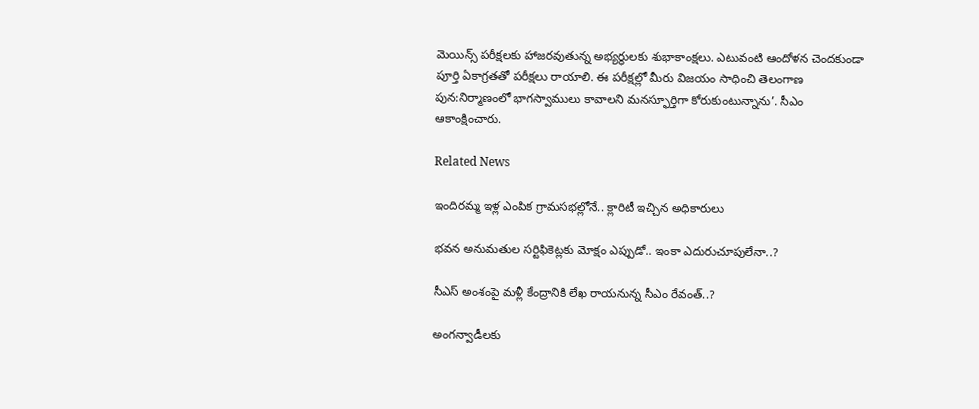మెయిన్స్‌ పరీక్షలకు హాజరవుతున్న అభ్యర్థులకు శుభాకాంక్షలు. ఎటువంటి ఆందోళన చెందకుండా పూర్తి ఏకాగ్రతతో పరీక్షలు రాయాలి. ఈ పరీక్షల్లో మీరు విజయం సాధించి తెలంగాణ పున:నిర్మాణంలో భాగస్వాములు కావాలని మనస్ఫూర్తిగా కోరుకుంటున్నాను’. సీఎం ఆకాంక్షించారు.

Related News

ఇందిరమ్మ ఇళ్ల ఎంపిక గ్రామసభల్లోనే.. క్లారిటీ ఇచ్చిన అధికారులు

భవన అనుమతుల సర్టిఫికెట్లకు మోక్షం ఎప్పుడో.. ఇంకా ఎదురుచూపులేనా..?

సీఎస్ అంశంపై మళ్లీ కేంద్రానికి లేఖ రాయనున్న సీఎం రేవంత్..?

అంగన్వాడీలకు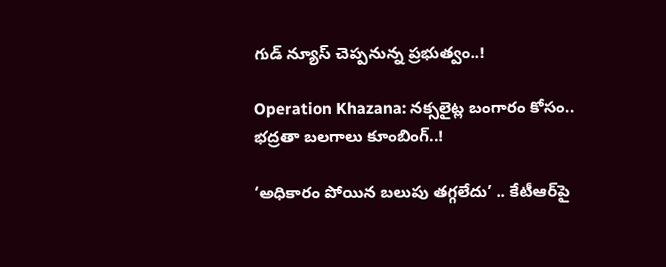గుడ్ న్యూస్ చెప్పనున్న ప్రభుత్వం..!

Operation Khazana: నక్సలైట్ల బంగారం కోసం.. భద్రతా బలగాలు కూంబింగ్..!

‘అధికారం పోయిన బలుపు తగ్గలేదు’ .. కేటీఆర్‌పై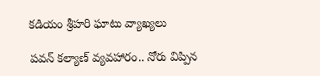కడియం శ్రీహరి ఘాటు వ్యాఖ్యలు

పవన్ కల్యాణ్ వ్యవహారం.. నోరు విప్పిన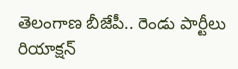తెలంగాణ బీజేపీ.. రెండు పార్టీలు రియాక్షన్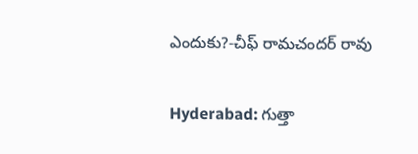ఎందుకు?-చీఫ్ రామచందర్ రావు

Hyderabad: గుత్తా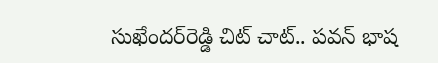సుఖేందర్‌రెడ్డి చిట్ చాట్.. పవన్ భాష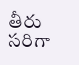తీరు సరిగా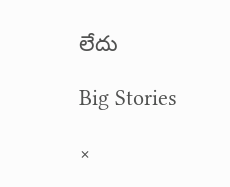లేదు

Big Stories

×